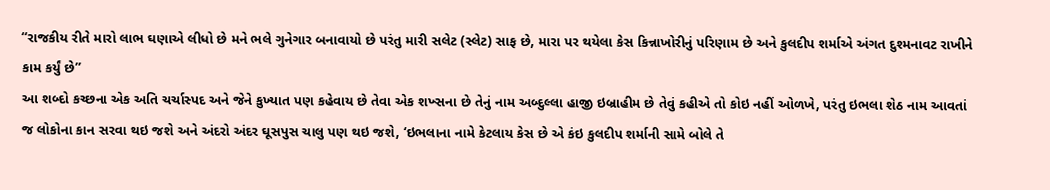‘‘રાજકીય રીતે મારો લાભ ઘણાએ લીધો છે મને ભલે ગુનેગાર બનાવાયો છે પરંતુ મારી સલેટ (સ્લેટ) સાફ છે, મારા પર થયેલા કેસ કિન્નાખોરીનું પરિણામ છે અને કુલદીપ શર્માએ અંગત દુશ્મનાવટ રાખીને કામ કર્યું છે’’
આ શબ્દો કચ્છના એક અતિ ચર્ચાસ્પદ અને જેને કુખ્યાત પણ કહેવાય છે તેવા એક શખ્સના છે તેનું નામ અબ્દુલ્લા હાજી ઇબ્રાહીમ છે તેવું કહીએ તો કોઇ નહીં ઓળખે, પરંતુ ઇભલા શેઠ નામ આવતાં જ લોકોના કાન સરવા થઇ જશે અને અંદરો અંદર ઘૂસપુસ ચાલુ પણ થઇ જશે, ‘ઇભલાના નામે કેટલાય કેસ છે એ કંઇ કુલદીપ શર્માની સામે બોલે તે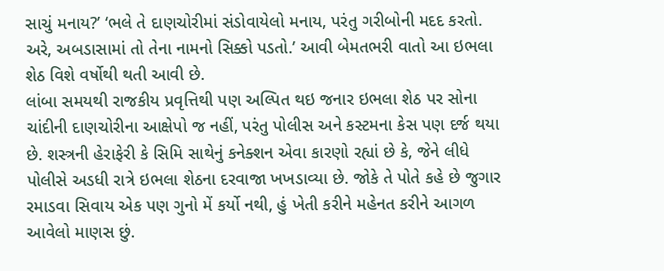સાચું મનાય?’ ‘ભલે તે દાણચોરીમાં સંડોવાયેલો મનાય, પરંતુ ગરીબોની મદદ કરતો. અરે, અબડાસામાં તો તેના નામનો સિક્કો પડતો.’ આવી બેમતભરી વાતો આ ઇભલા શેઠ વિશે વર્ષોથી થતી આવી છે.
લાંબા સમયથી રાજકીય પ્રવૃત્તિથી પણ અલ્પિત થઇ જનાર ઇભલા શેઠ પર સોના ચાંદીની દાણચોરીના આક્ષેપો જ નહીં, પરંતુ પોલીસ અને કસ્ટમના કેસ પણ દર્જ થયા છે. શસ્ત્રની હેરાફેરી કે સિમિ સાથેનું કનેક્શન એવા કારણો રહ્યાં છે કે, જેને લીધે પોલીસે અડધી રાત્રે ઇભલા શેઠના દરવાજા ખખડાવ્યા છે. જોકે તે પોતે કહે છે જુગાર રમાડવા સિવાય એક પણ ગુનો મેં કર્યો નથી, હું ખેતી કરીને મહેનત કરીને આગળ આવેલો માણસ છું.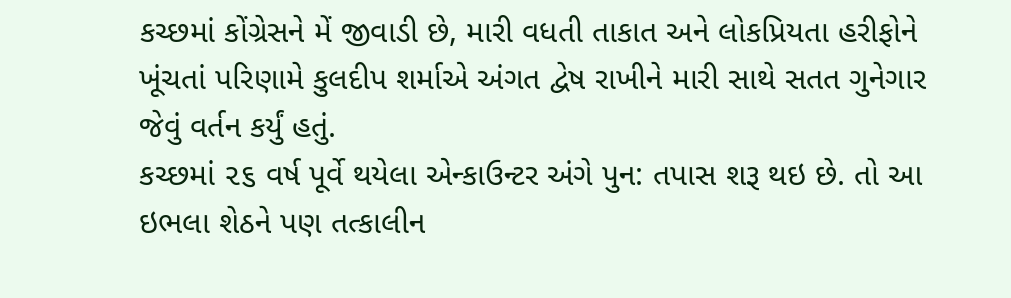કચ્છમાં કોંગ્રેસને મેં જીવાડી છે, મારી વધતી તાકાત અને લોકપ્રિયતા હરીફોને ખૂંચતાં પરિણામે કુલદીપ શર્માએ અંગત દ્વેષ રાખીને મારી સાથે સતત ગુનેગાર જેવું વર્તન કર્યું હતું.
કચ્છમાં ૨૬ વર્ષ પૂર્વે થયેલા એન્કાઉન્ટર અંગે પુન: તપાસ શરૂ થઇ છે. તો આ ઇભલા શેઠને પણ તત્કાલીન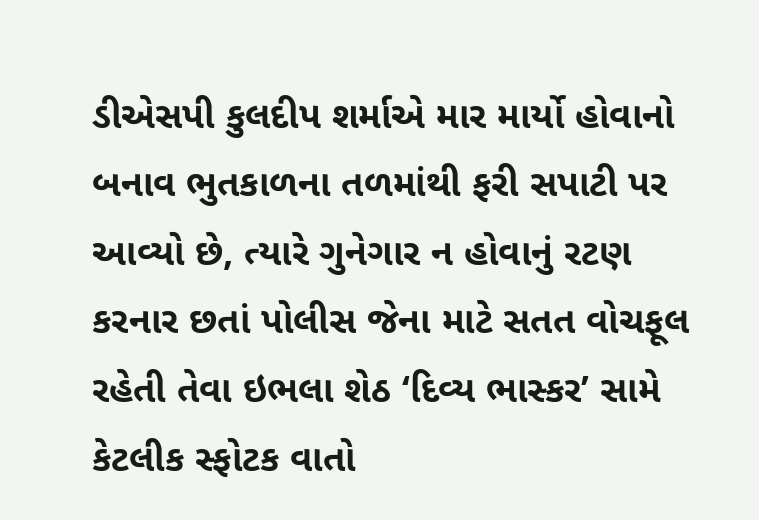ડીએસપી કુલદીપ શર્માએ માર માર્યો હોવાનો બનાવ ભુતકાળના તળમાંથી ફરી સપાટી પર આવ્યો છે, ત્યારે ગુનેગાર ન હોવાનું રટણ કરનાર છતાં પોલીસ જેના માટે સતત વોચફૂલ રહેતી તેવા ઇભલા શેઠ ‘દિવ્ય ભાસ્કર’ સામે કેટલીક સ્ફોટક વાતો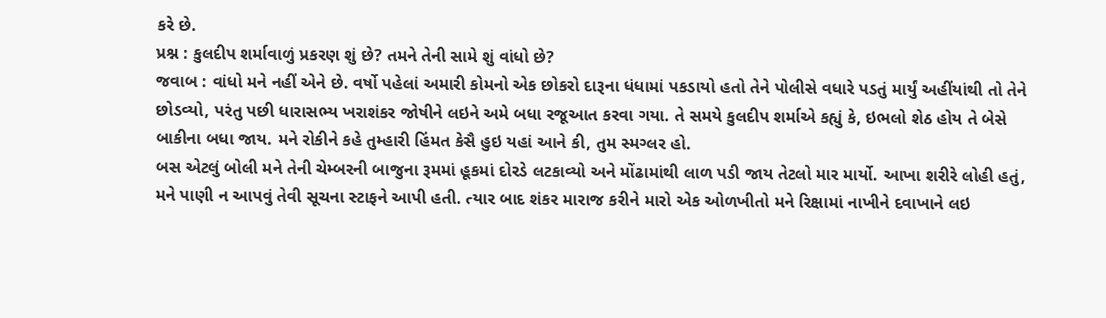કરે છે.
પ્રશ્ન : કુલદીપ શર્માવાળું પ્રકરણ શું છે? તમને તેની સામે શું વાંધો છે?
જવાબ : વાંધો મને નહીં એને છે. વર્ષો પહેલાં અમારી કોમનો એક છોકરો દારૂના ધંધામાં પકડાયો હતો તેને પોલીસે વધારે પડતું માર્યું અહીંયાંથી તો તેને છોડવ્યો, પરંતુ પછી ધારાસભ્ય ખરાશંકર જોષીને લઇને અમે બધા રજૂઆત કરવા ગયા. તે સમયે કુલદીપ શર્માએ કહ્યું કે, ઇભલો શેઠ હોય તે બેસે બાકીના બધા જાય. મને રોકીને કહે તુમ્હારી હિંમત કેસૈ હુઇ યહાં આને કી, તુમ સ્મગ્લર હો.
બસ એટલું બોલી મને તેની ચેમ્બરની બાજુના રૂમમાં હૂકમાં દોરડે લટકાવ્યો અને મોંઢામાંથી લાળ પડી જાય તેટલો માર માર્યો. આખા શરીરે લોહી હતું, મને પાણી ન આપવું તેવી સૂચના સ્ટાફને આપી હતી. ત્યાર બાદ શંકર મારાજ કરીને મારો એક ઓળખીતો મને રિક્ષામાં નાખીને દવાખાને લઇ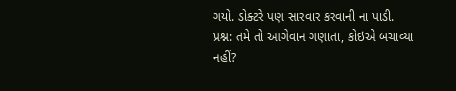ગયો. ડોક્ટરે પણ સારવાર કરવાની ના પાડી.
પ્રશ્ન: તમે તો આગેવાન ગણાતા, કોઇએ બચાવ્યા નહીં?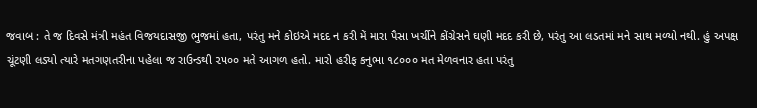જવાબ : તે જ દિવસે મંત્રી મહંત વિજયદાસજી ભુજમાં હતા, પરંતુ મને કોઇએ મદદ ન કરી મેં મારા પૈસા ખર્ચીને કોંગ્રેસને ઘણી મદદ કરી છે, પરંતુ આ લડતમાં મને સાથ મળ્યો નથી. હું અપક્ષ ચૂંટણી લડ્યો ત્યારે મતગણતરીના પહેલા જ રાઉન્ડથી ૨૫૦૦ મતે આગળ હતો. મારો હરીફ કનુભા ૧૮૦૦૦ મત મેળવનાર હતા પરંતુ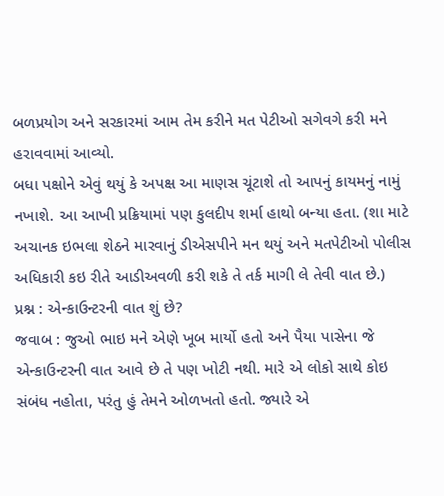બળપ્રયોગ અને સરકારમાં આમ તેમ કરીને મત પેટીઓ સગેવગે કરી મને હરાવવામાં આવ્યો.
બધા પક્ષોને એવું થયું કે અપક્ષ આ માણસ ચૂંટાશે તો આપનું કાયમનું નામું નખાશે. આ આખી પ્રક્રિયામાં પણ કુલદીપ શર્મા હાથો બન્યા હતા. (શા માટે અચાનક ઇભલા શેઠને મારવાનું ડીએસપીને મન થયું અને મતપેટીઓ પોલીસ અધિકારી કઇ રીતે આડીઅવળી કરી શકે તે તર્ક માગી લે તેવી વાત છે.)
પ્રશ્ન : એન્કાઉન્ટરની વાત શું છે?
જવાબ : જુઓ ભાઇ મને એણે ખૂબ માર્યો હતો અને પૈયા પાસેના જે એન્કાઉન્ટરની વાત આવે છે તે પણ ખોટી નથી. મારે એ લોકો સાથે કોઇ સંબંધ નહોતા, પરંતુ હું તેમને ઓળખતો હતો. જ્યારે એ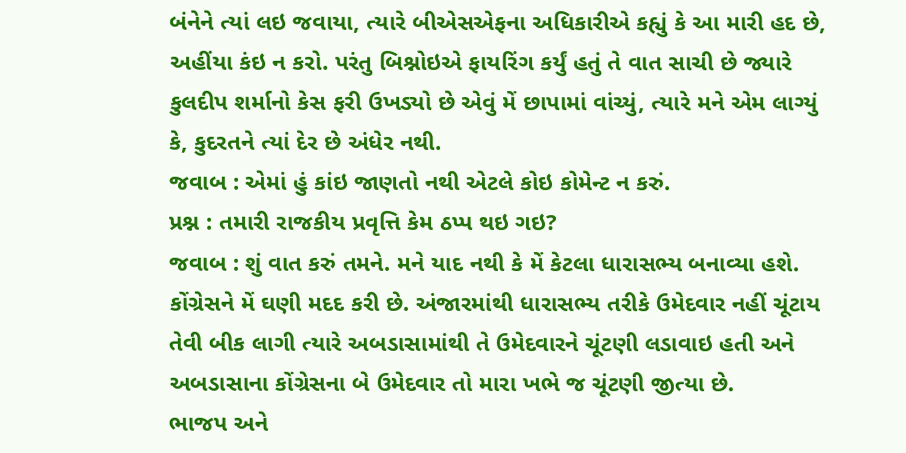બંનેને ત્યાં લઇ જવાયા, ત્યારે બીએસએફના અધિકારીએ કહ્યું કે આ મારી હદ છે, અહીંયા કંઇ ન કરો. પરંતુ બિશ્નોઇએ ફાયરિંગ કર્યું હતું તે વાત સાચી છે જ્યારે કુલદીપ શર્માનો કેસ ફરી ઉખડ્યો છે એવું મેં છાપામાં વાંચ્યું, ત્યારે મને એમ લાગ્યું કે, કુદરતને ત્યાં દેર છે અંધેર નથી.
જવાબ : એમાં હું કાંઇ જાણતો નથી એટલે કોઇ કોમેન્ટ ન કરું.
પ્રશ્ન : તમારી રાજકીય પ્રવૃત્તિ કેમ ઠપ્પ થઇ ગઇ?
જવાબ : શું વાત કરું તમને. મને યાદ નથી કે મેં કેટલા ધારાસભ્ય બનાવ્યા હશે. કોંગ્રેસને મેં ઘણી મદદ કરી છે. અંજારમાંથી ધારાસભ્ય તરીકે ઉમેદવાર નહીં ચૂંટાય તેવી બીક લાગી ત્યારે અબડાસામાંથી તે ઉમેદવારને ચૂંટણી લડાવાઇ હતી અને અબડાસાના કોંગ્રેસના બે ઉમેદવાર તો મારા ખભે જ ચૂંટણી જીત્યા છે.
ભાજપ અને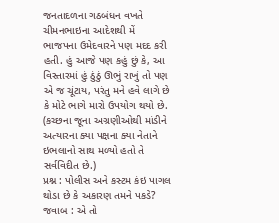જનતાદળના ગઠબંધન વખતે ચીમનભાઇના આદેશથી મેં ભાજપના ઉમેદવારને પણ મદદ કરી હતી. હું આજે પણ કહું છું કે, આ વિસ્તારમાં હું ઠુંઠું ઊભું રાખું તો પણ એ જ ચૂંટાય, પરંતુ મને હવે લાગે છે કે મોટે ભાગે મારો ઉપયોગ થયો છે. (કચ્છના જૂના અગ્રણીઓથી માંડીને અત્યારના ક્યા પક્ષના ક્યા નેતાને ઇભલાનો સાથ મળ્યો હતો તે સર્વવિદીત છે.)
પ્રશ્ન : પોલીસ અને કસ્ટમ કંઇ પાગલ થોડા છે કે અકારણ તમને પકડે?
જવાબ : એ તો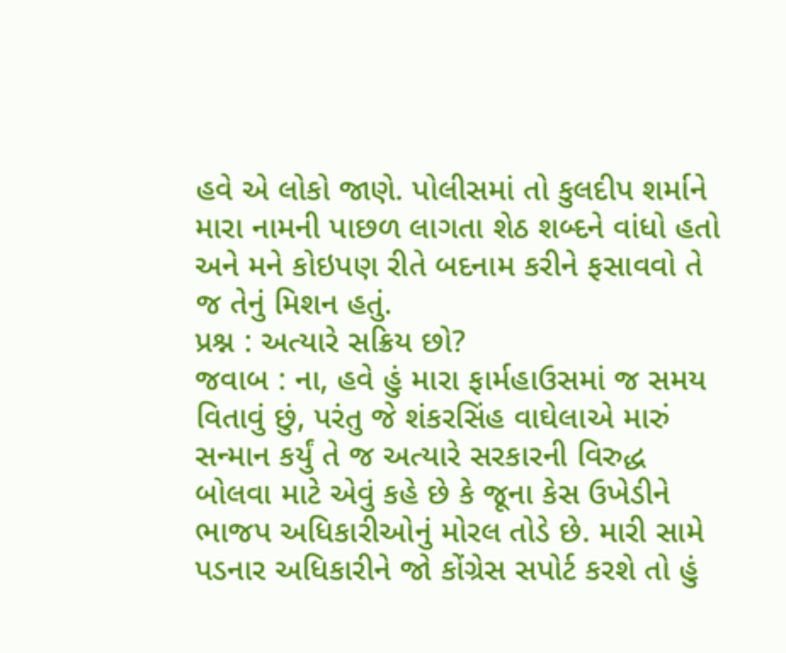હવે એ લોકો જાણે. પોલીસમાં તો કુલદીપ શર્માને મારા નામની પાછળ લાગતા શેઠ શબ્દને વાંધો હતો અને મને કોઇપણ રીતે બદનામ કરીને ફસાવવો તે જ તેનું મિશન હતું.
પ્રશ્ન : અત્યારે સક્રિય છો?
જવાબ : ના, હવે હું મારા ફાર્મહાઉસમાં જ સમય વિતાવું છું, પરંતુ જે શંકરસિંહ વાઘેલાએ મારું સન્માન કર્યું તે જ અત્યારે સરકારની વિરુદ્ધ બોલવા માટે એવું કહે છે કે જૂના કેસ ઉખેડીને ભાજપ અધિકારીઓનું મોરલ તોડે છે. મારી સામે પડનાર અધિકારીને જો કોંગ્રેસ સપોર્ટ કરશે તો હું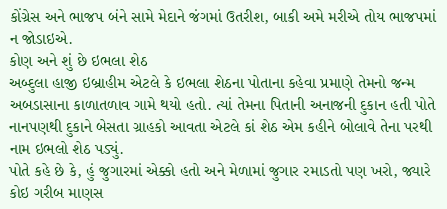કોંગ્રેસ અને ભાજપ બંને સામે મેદાને જંગમાં ઉતરીશ, બાકી અમે મરીએ તોય ભાજપમાં ન જોડાઇએ.
કોણ અને શું છે ઇભલા શેઠ
અબ્દુલા હાજી ઇબ્રાહીમ એટલે કે ઇભલા શેઠના પોતાના કહેવા પ્રમાણે તેમનો જન્મ અબડાસાના કાળાતળાવ ગામે થયો હતો. ત્યાં તેમના પિતાની અનાજની દુકાન હતી પોતે નાનપણથી દુકાને બેસતા ગ્રાહકો આવતા એટલે કાં શેઠ એમ કહીને બોલાવે તેના પરથી નામ ઇભલો શેઠ પડ્યું.
પોતે કહે છે કે, હું જુગારમાં એક્કો હતો અને મેળામાં જુગાર રમાડતો પણ ખરો, જ્યારે કોઇ ગરીબ માણસ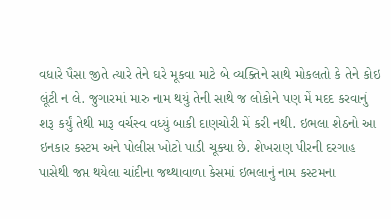વધારે પૈસા જીતે ત્યારે તેને ઘરે મૂકવા માટે બે વ્યક્તિને સાથે મોકલતો કે તેને કોઇ લૂંટી ન લે. જુગારમાં મારુ નામ થયું તેની સાથે જ લોકોને પણ મેં મદદ કરવાનું શરૂ કર્યું તેથી મારૂ વર્ચસ્વ વધ્યું બાકી દાણચોરી મેં કરી નથી. ઇભલા શેઠનો આ ઇનકાર કસ્ટમ અને પોલીસ ખોટો પાડી ચૂક્યા છે. શેખરાણ પીરની દરગાહ પાસેથી જપ્ત થયેલા ચાંદીના જથ્થાવાળા કેસમાં ઇભલાનું નામ કસ્ટમના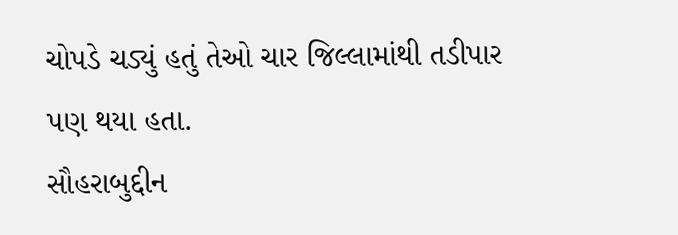ચોપડે ચડ્યું હતું તેઓ ચાર જિલ્લામાંથી તડીપાર પણ થયા હતા.
સૌહરાબુદ્દીન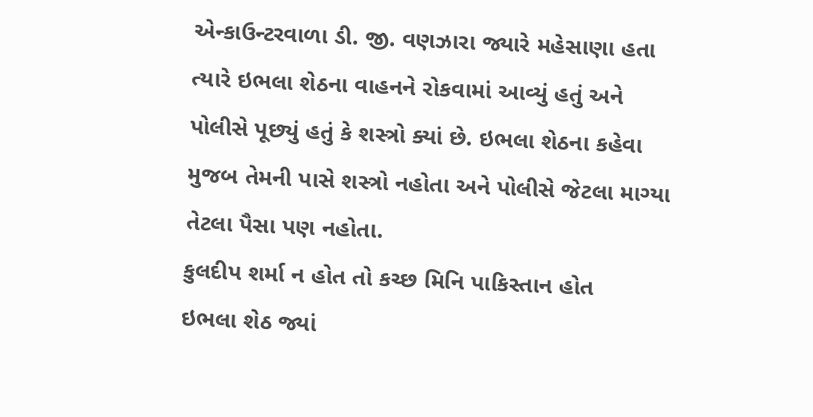એન્કાઉન્ટરવાળા ડી. જી. વણઝારા જ્યારે મહેસાણા હતા ત્યારે ઇભલા શેઠના વાહનને રોકવામાં આવ્યું હતું અને પોલીસે પૂછ્યું હતું કે શસ્ત્રો ક્યાં છે. ઇભલા શેઠના કહેવા મુજબ તેમની પાસે શસ્ત્રો નહોતા અને પોલીસે જેટલા માગ્યા તેટલા પૈસા પણ નહોતા.
કુલદીપ શર્મા ન હોત તો કચ્છ મિનિ પાકિસ્તાન હોત
ઇભલા શેઠ જ્યાં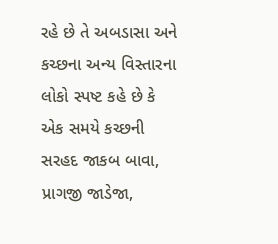રહે છે તે અબડાસા અને કચ્છના અન્ય વિસ્તારના લોકો સ્પષ્ટ કહે છે કે એક સમયે કચ્છની સરહદ જાકબ બાવા, પ્રાગજી જાડેજા,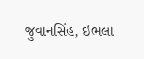જુવાનસિંહ, ઇભલા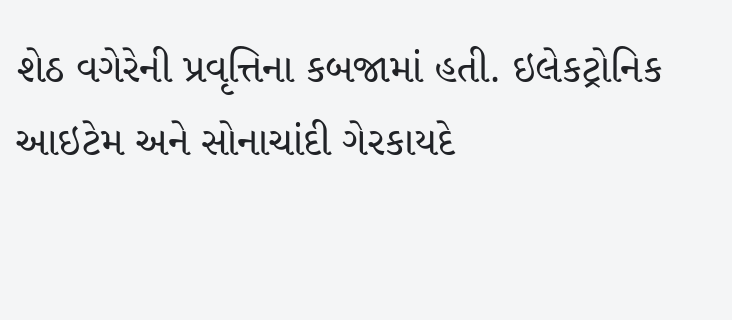શેઠ વગેરેની પ્રવૃત્તિના કબજામાં હતી. ઇલેકટ્રોનિક આઇટેમ અને સોનાચાંદી ગેરકાયદે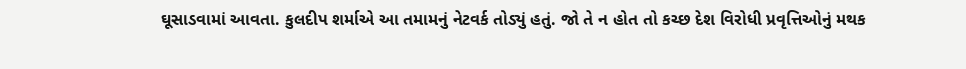ઘૂસાડવામાં આવતા. કુલદીપ શર્માએ આ તમામનું નેટવર્ક તોડ્યું હતું. જો તે ન હોત તો કચ્છ દેશ વિરોધી પ્રવૃત્તિઓનું મથક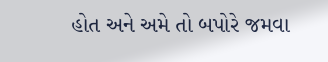હોત અને અમે તો બપોરે જમવા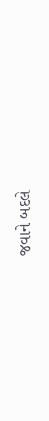જવાને બદલે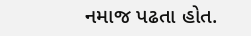નમાજ પઢતા હોત.